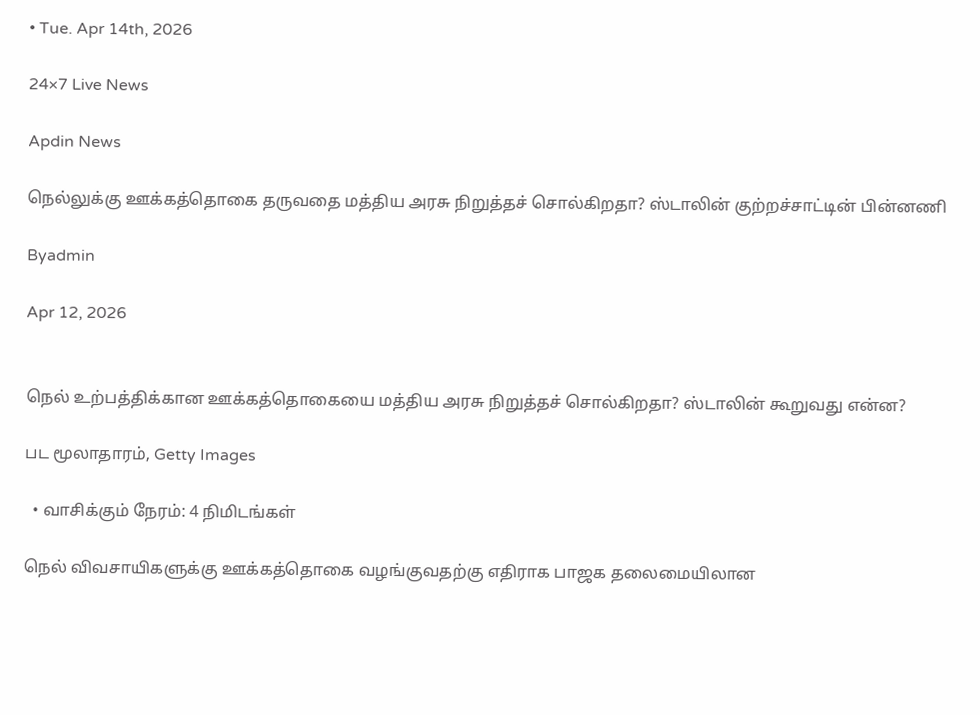• Tue. Apr 14th, 2026

24×7 Live News

Apdin News

நெல்லுக்கு ஊக்கத்தொகை தருவதை மத்திய அரசு நிறுத்தச் சொல்கிறதா? ஸ்டாலின் குற்றச்சாட்டின் பின்னணி

Byadmin

Apr 12, 2026


நெல் உற்பத்திக்கான ஊக்கத்தொகையை மத்திய அரசு நிறுத்தச் சொல்கிறதா? ஸ்டாலின் கூறுவது என்ன?

பட மூலாதாரம், Getty Images

  • வாசிக்கும் நேரம்: 4 நிமிடங்கள்

நெல் விவசாயிகளுக்கு ஊக்கத்தொகை வழங்குவதற்கு எதிராக பாஜக தலைமையிலான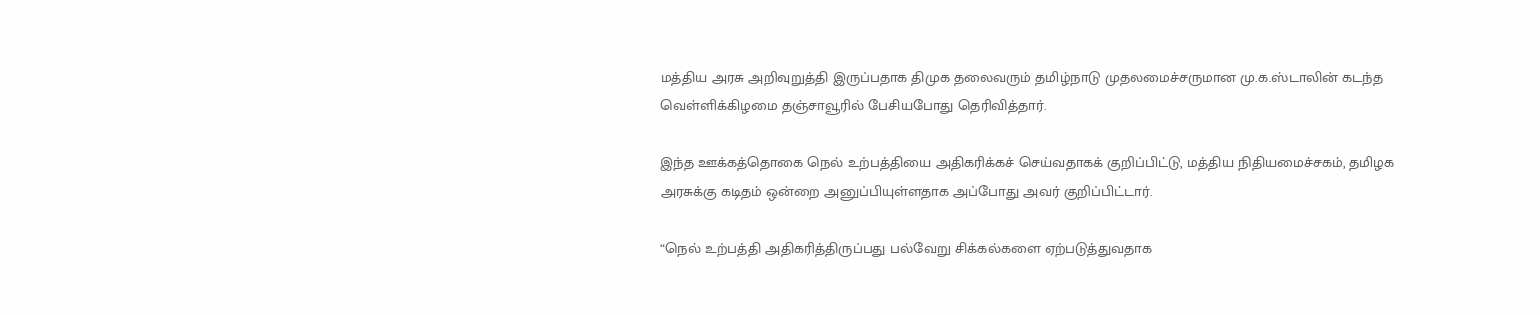மத்திய அரசு அறிவுறுத்தி இருப்பதாக திமுக தலைவரும் தமிழ்நாடு முதலமைச்சருமான மு.க.ஸ்டாலின் கடந்த வெள்ளிக்கிழமை தஞ்சாவூரில் பேசியபோது தெரிவித்தார்.

இந்த ஊக்கத்தொகை நெல் உற்பத்தியை அதிகரிக்கச் செய்வதாகக் குறிப்பிட்டு, மத்திய நிதியமைச்சகம், தமிழக அரசுக்கு கடிதம் ஒன்றை அனுப்பியுள்ளதாக அப்போது அவர் குறிப்பிட்டார்.

“நெல் உற்பத்தி அதிகரித்திருப்பது பல்வேறு சிக்கல்களை ஏற்படுத்துவதாக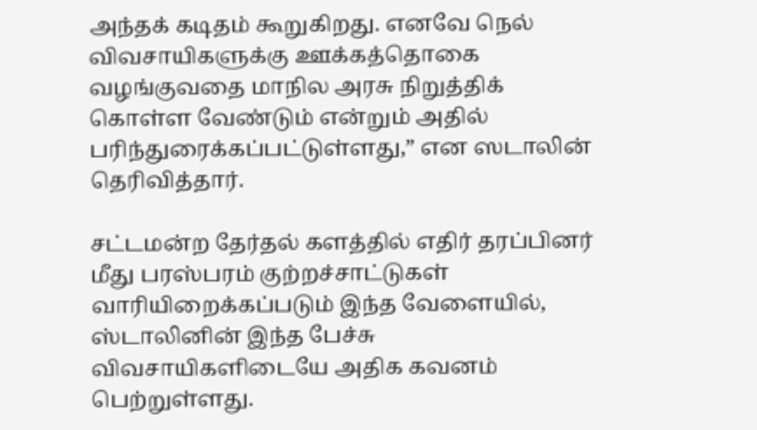அந்தக் கடிதம் கூறுகிறது. எனவே நெல் விவசாயிகளுக்கு ஊக்கத்தொகை வழங்குவதை மாநில அரசு நிறுத்திக் கொள்ள வேண்டும் என்றும் அதில் பரிந்துரைக்கப்பட்டுள்ளது,” என ஸடாலின் தெரிவித்தார்.

சட்டமன்ற தேர்தல் களத்தில் எதிர் தரப்பினர் மீது பரஸ்பரம் குற்றச்சாட்டுகள் வாரியிறைக்கப்படும் இந்த வேளையில், ஸ்டாலினின் இந்த பேச்சு விவசாயிகளிடையே அதிக கவனம் பெற்றுள்ளது.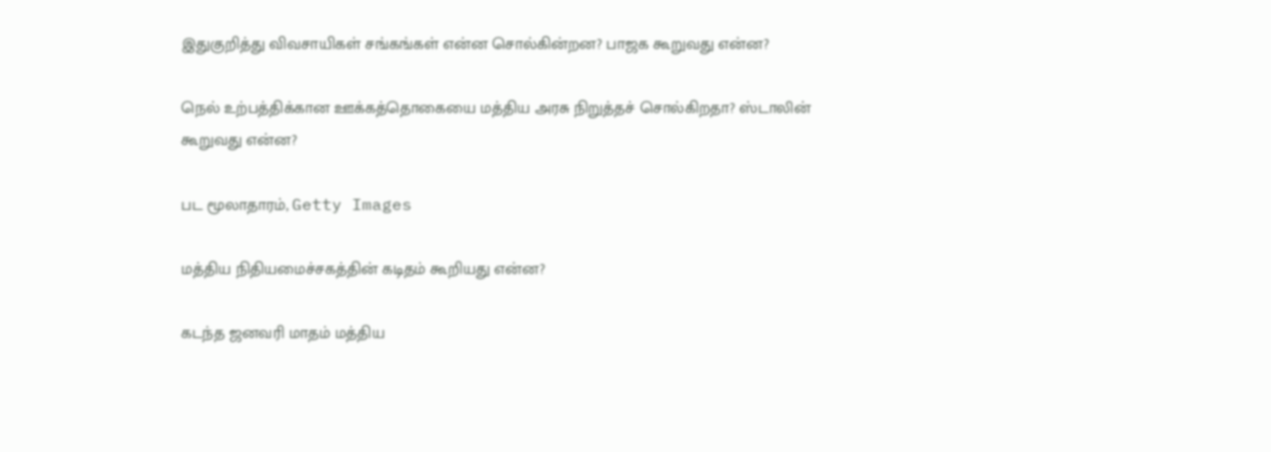இதுகுறித்து விவசாயிகள் சங்கங்கள் என்ன சொல்கின்றன? பாஜக கூறுவது என்ன?

நெல் உற்பத்திக்கான ஊக்கத்தொகையை மத்திய அரசு நிறுத்தச் சொல்கிறதா? ஸ்டாலின் கூறுவது என்ன?

பட மூலாதாரம், Getty Images

மத்திய நிதியமைச்சகத்தின் கடிதம் கூறியது என்ன?

கடந்த ஜனவரி மாதம் மத்திய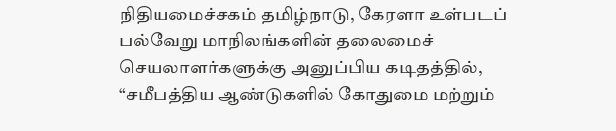நிதியமைச்சகம் தமிழ்நாடு, கேரளா உள்படப் பல்வேறு மாநிலங்களின் தலைமைச் செயலாளர்களுக்கு அனுப்பிய கடிதத்தில், “சமீபத்திய ஆண்டுகளில் கோதுமை மற்றும்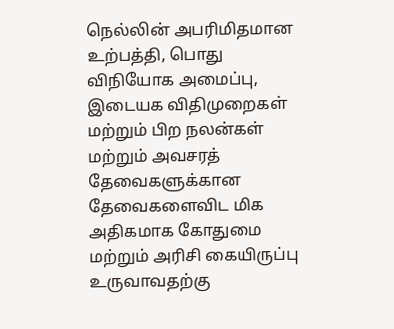நெல்லின் அபரிமிதமான உற்பத்தி, பொது விநியோக அமைப்பு, இடையக விதிமுறைகள் மற்றும் பிற நலன்கள் மற்றும் அவசரத் தேவைகளுக்கான தேவைகளைவிட மிக அதிகமாக கோதுமை மற்றும் அரிசி கையிருப்பு உருவாவதற்கு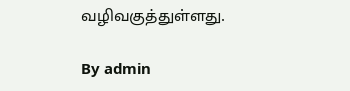வழிவகுத்துள்ளது.

By admin